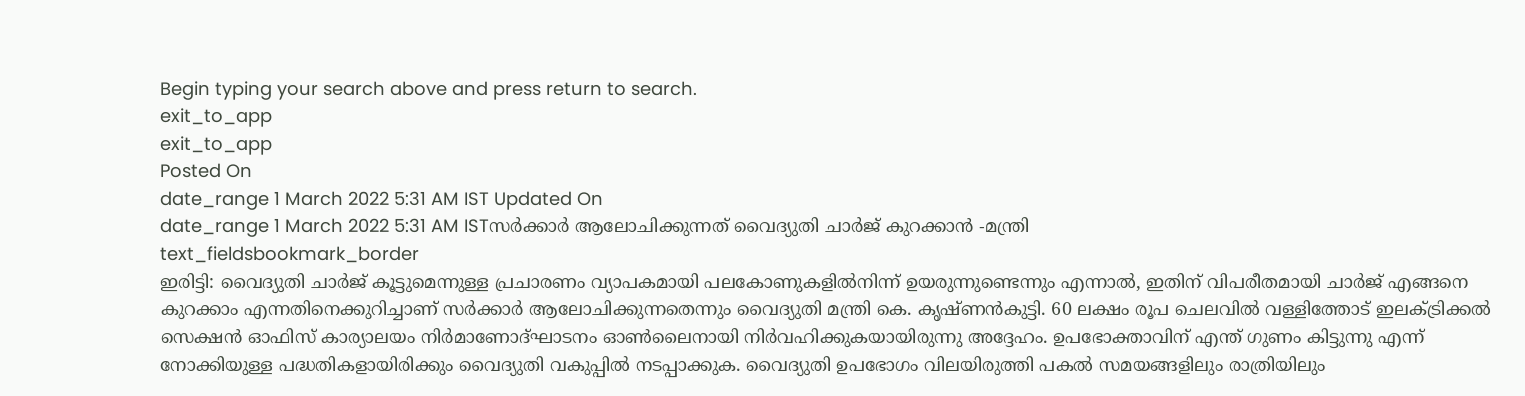Begin typing your search above and press return to search.
exit_to_app
exit_to_app
Posted On
date_range 1 March 2022 5:31 AM IST Updated On
date_range 1 March 2022 5:31 AM ISTസർക്കാർ ആലോചിക്കുന്നത് വൈദ്യുതി ചാർജ് കുറക്കാൻ -മന്ത്രി
text_fieldsbookmark_border
ഇരിട്ടി: വൈദ്യുതി ചാർജ് കൂട്ടുമെന്നുള്ള പ്രചാരണം വ്യാപകമായി പലകോണുകളിൽനിന്ന് ഉയരുന്നുണ്ടെന്നും എന്നാൽ, ഇതിന് വിപരീതമായി ചാർജ് എങ്ങനെ കുറക്കാം എന്നതിനെക്കുറിച്ചാണ് സർക്കാർ ആലോചിക്കുന്നതെന്നും വൈദ്യുതി മന്ത്രി കെ. കൃഷ്ണൻകുട്ടി. 60 ലക്ഷം രൂപ ചെലവിൽ വള്ളിത്തോട് ഇലക്ട്രിക്കൽ സെക്ഷൻ ഓഫിസ് കാര്യാലയം നിർമാണോദ്ഘാടനം ഓൺലൈനായി നിർവഹിക്കുകയായിരുന്നു അദ്ദേഹം. ഉപഭോക്താവിന് എന്ത് ഗുണം കിട്ടുന്നു എന്ന് നോക്കിയുള്ള പദ്ധതികളായിരിക്കും വൈദ്യുതി വകുപ്പിൽ നടപ്പാക്കുക. വൈദ്യുതി ഉപഭോഗം വിലയിരുത്തി പകൽ സമയങ്ങളിലും രാത്രിയിലും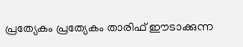പ്രത്യേകം പ്രത്യേകം താരിഫ് ഈടാക്കുന്ന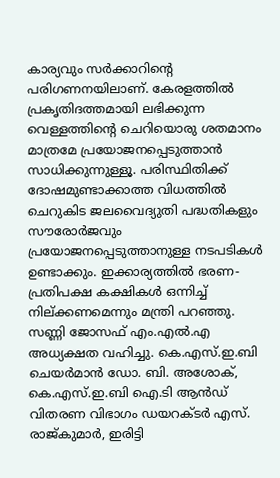കാര്യവും സർക്കാറിന്റെ പരിഗണനയിലാണ്. കേരളത്തിൽ പ്രകൃതിദത്തമായി ലഭിക്കുന്ന വെള്ളത്തിന്റെ ചെറിയൊരു ശതമാനം മാത്രമേ പ്രയോജനപ്പെടുത്താൻ സാധിക്കുന്നുള്ളൂ. പരിസ്ഥിതിക്ക് ദോഷമുണ്ടാക്കാത്ത വിധത്തിൽ ചെറുകിട ജലവൈദ്യുതി പദ്ധതികളും സൗരോർജവും പ്രയോജനപ്പെടുത്താനുള്ള നടപടികൾ ഉണ്ടാക്കും. ഇക്കാര്യത്തിൽ ഭരണ-പ്രതിപക്ഷ കക്ഷികൾ ഒന്നിച്ച് നില്ക്കണമെന്നും മന്ത്രി പറഞ്ഞു. സണ്ണി ജോസഫ് എം.എൽ.എ അധ്യക്ഷത വഹിച്ചു. കെ.എസ്.ഇ.ബി ചെയർമാൻ ഡോ. ബി. അശോക്, കെ.എസ്.ഇ.ബി ഐ.ടി ആൻഡ് വിതരണ വിഭാഗം ഡയറക്ടർ എസ്. രാജ്കുമാർ, ഇരിട്ടി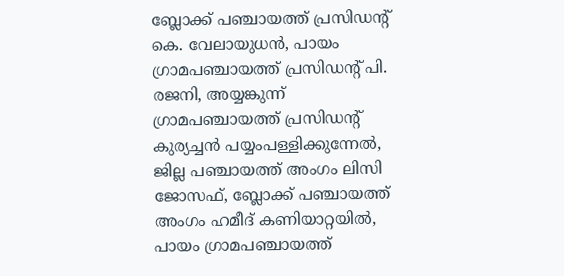ബ്ലോക്ക് പഞ്ചായത്ത് പ്രസിഡന്റ് കെ. വേലായുധൻ, പായം ഗ്രാമപഞ്ചായത്ത് പ്രസിഡന്റ് പി. രജനി, അയ്യങ്കുന്ന് ഗ്രാമപഞ്ചായത്ത് പ്രസിഡന്റ് കുര്യച്ചൻ പയ്യംപള്ളിക്കുന്നേൽ, ജില്ല പഞ്ചായത്ത് അംഗം ലിസി ജോസഫ്, ബ്ലോക്ക് പഞ്ചായത്ത് അംഗം ഹമീദ് കണിയാറ്റയിൽ, പായം ഗ്രാമപഞ്ചായത്ത്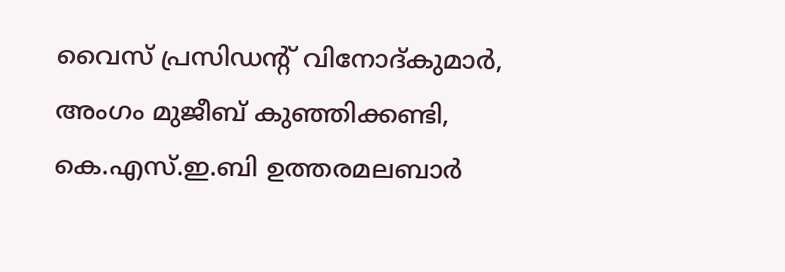വൈസ് പ്രസിഡന്റ് വിനോദ്കുമാർ, അംഗം മുജീബ് കുഞ്ഞിക്കണ്ടി, കെ.എസ്.ഇ.ബി ഉത്തരമലബാർ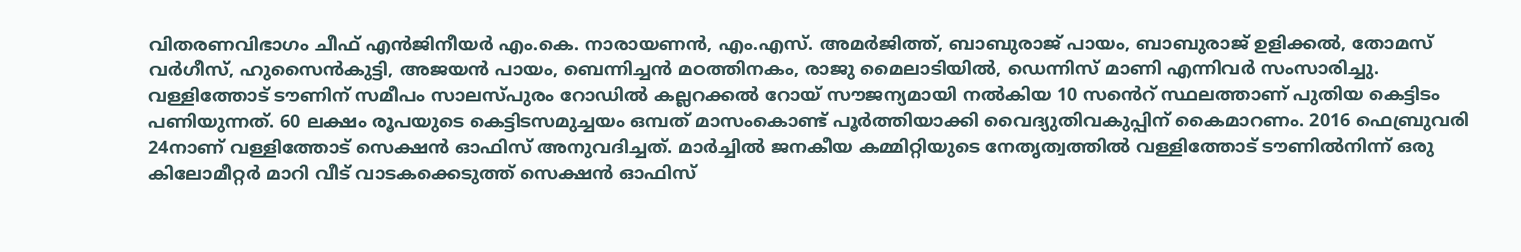വിതരണവിഭാഗം ചീഫ് എൻജിനീയർ എം.കെ. നാരായണൻ, എം.എസ്. അമർജിത്ത്, ബാബുരാജ് പായം, ബാബുരാജ് ഉളിക്കൽ, തോമസ് വർഗീസ്, ഹുസൈൻകുട്ടി, അജയൻ പായം, ബെന്നിച്ചൻ മഠത്തിനകം, രാജു മൈലാടിയിൽ, ഡെന്നിസ് മാണി എന്നിവർ സംസാരിച്ചു. വള്ളിത്തോട് ടൗണിന് സമീപം സാലസ്പുരം റോഡിൽ കല്ലറക്കൽ റോയ് സൗജന്യമായി നൽകിയ 10 സൻെറ് സ്ഥലത്താണ് പുതിയ കെട്ടിടം പണിയുന്നത്. 60 ലക്ഷം രൂപയുടെ കെട്ടിടസമുച്ചയം ഒമ്പത് മാസംകൊണ്ട് പൂർത്തിയാക്കി വൈദ്യുതിവകുപ്പിന് കൈമാറണം. 2016 ഫെബ്രുവരി 24നാണ് വള്ളിത്തോട് സെക്ഷൻ ഓഫിസ് അനുവദിച്ചത്. മാർച്ചിൽ ജനകീയ കമ്മിറ്റിയുടെ നേതൃത്വത്തിൽ വള്ളിത്തോട് ടൗണിൽനിന്ന് ഒരു കിലോമീറ്റർ മാറി വീട് വാടകക്കെടുത്ത് സെക്ഷൻ ഓഫിസ്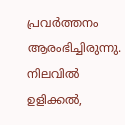പ്രവർത്തനം ആരംഭിച്ചിരുന്നു. നിലവിൽ ഉളിക്കൽ,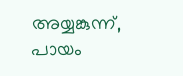അയ്യങ്കുന്ന്, പായം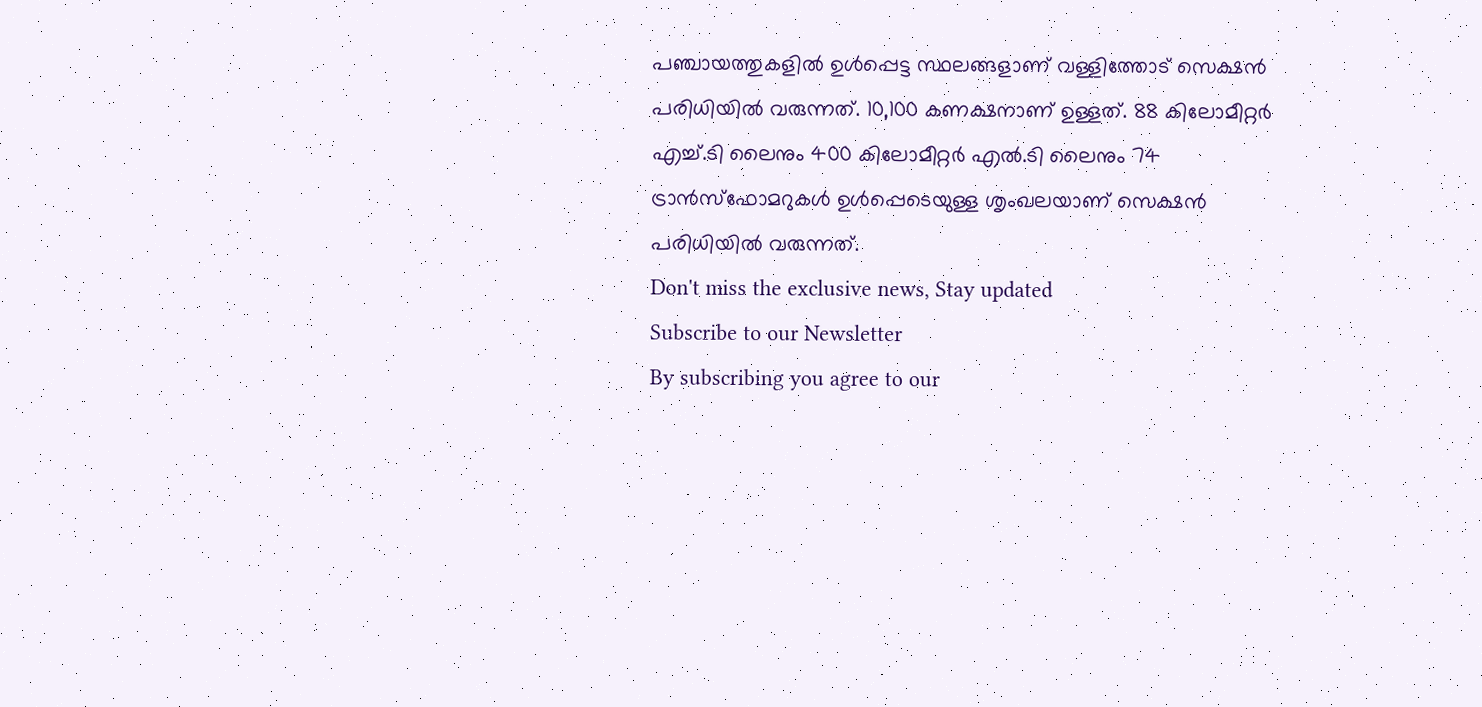പഞ്ചായത്തുകളിൽ ഉൾപ്പെട്ട സ്ഥലങ്ങളാണ് വള്ളിത്തോട് സെക്ഷൻ പരിധിയിൽ വരുന്നത്. 10,100 കണക്ഷനാണ് ഉള്ളത്. 88 കിലോമീറ്റർ എച്ച്.ടി ലൈനും 400 കിലോമീറ്റർ എൽ.ടി ലൈനും 74 ട്രാൻസ്ഫോമറുകൾ ഉൾപ്പെടെയുള്ള ശൃംഖലയാണ് സെക്ഷൻ പരിധിയിൽ വരുന്നത്.
Don't miss the exclusive news, Stay updated
Subscribe to our Newsletter
By subscribing you agree to our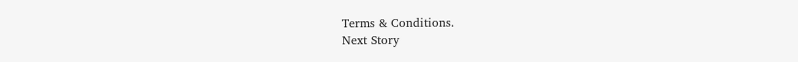Terms & Conditions.
Next Story